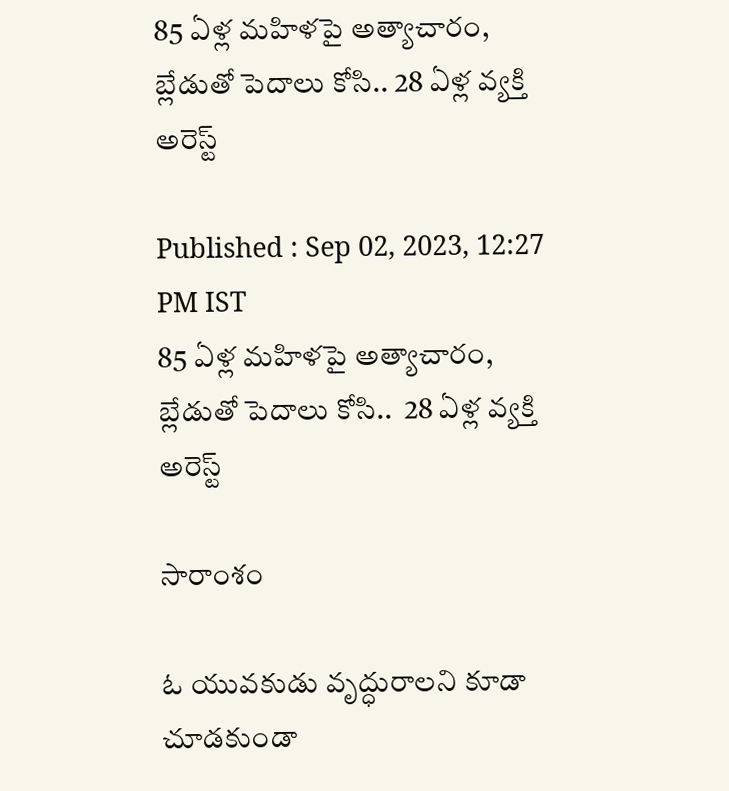85 ఏళ్ల మహిళపై అత్యాచారం, బ్లేడుతో పెదాలు కోసి.. 28 ఏళ్ల వ్యక్తి అరెస్ట్

Published : Sep 02, 2023, 12:27 PM IST
85 ఏళ్ల మహిళపై అత్యాచారం, బ్లేడుతో పెదాలు కోసి..  28 ఏళ్ల వ్యక్తి అరెస్ట్

సారాంశం

ఓ యువకుడు వృద్ధురాలని కూడా చూడకుండా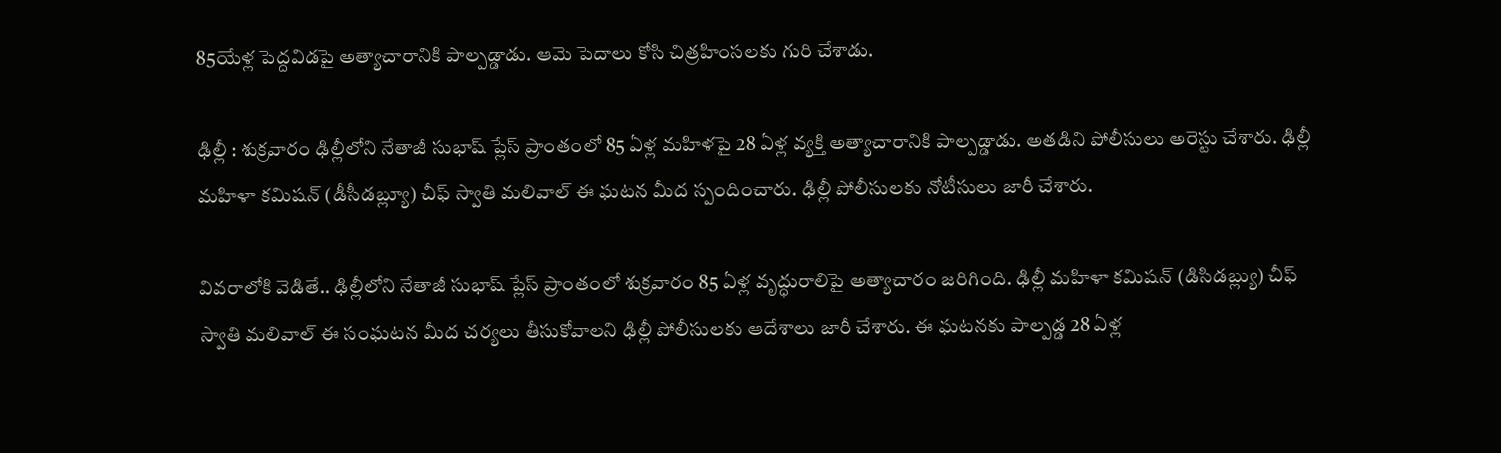85యేళ్ల పెద్దవిడపై అత్యాచారానికి పాల్పడ్డాడు. ఆమె పెదాలు కోసి చిత్రహింసలకు గురి చేశాడు.

ఢిల్లీ : శుక్రవారం ఢిల్లీలోని నేతాజీ సుభాష్ ప్లేస్ ప్రాంతంలో 85 ఏళ్ల మహిళపై 28 ఏళ్ల వ్యక్తి అత్యాచారానికి పాల్పడ్డాడు. అతడిని పోలీసులు అరెస్టు చేశారు. ఢిల్లీ మహిళా కమిషన్ (డీసీడబ్ల్యూ) చీఫ్ స్వాతి మలివాల్ ఈ ఘటన మీద స్పందించారు. ఢిల్లీ పోలీసులకు నోటీసులు జారీ చేశారు.

వివరాలోకి వెడితే.. ఢిల్లీలోని నేతాజీ సుభాష్ ప్లేస్ ప్రాంతంలో శుక్రవారం 85 ఏళ్ల వృద్ధురాలిపై అత్యాచారం జరిగింది. ఢిల్లీ మహిళా కమిషన్ (డిసిడబ్ల్యు) చీఫ్ స్వాతి మలివాల్ ఈ సంఘటన మీద చర్యలు తీసుకోవాలని ఢిల్లీ పోలీసులకు ఆదేశాలు జారీ చేశారు. ఈ ఘటనకు పాల్పడ్డ 28 ఏళ్ల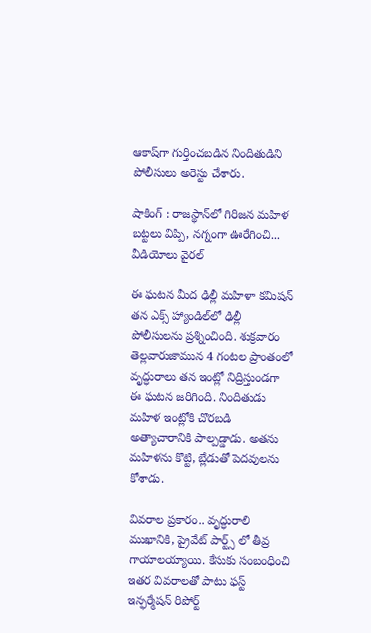ఆకాష్‌గా గుర్తించబడిన నిందితుడిని పోలీసులు అరెస్టు చేశారు.

షాకింగ్ : రాజస్థాన్‌లో గిరిజన మహిళ బట్టలు విప్పి, నగ్నంగా ఊరేగించి... వీడియోలు వైరల్

ఈ ఘటన మీద ఢిల్లీ మహిళా కమిషన్ తన ఎక్స్ హ్యాండిల్‌లో ఢిల్లీ పోలీసులను ప్రశ్నించింది. శుక్రవారం తెల్లవారుజామున 4 గంటల ప్రాంతంలో వృద్ధురాలు తన ఇంట్లో నిద్రిస్తుండగా ఈ ఘటన జరిగింది. నిందితుడు మహిళ ఇంట్లోకి చొరబడి అత్యాచారానికి పాల్పడ్డాడు. అతను మహిళను కొట్టి, బ్లేడుతో పెదవులను కోశాడు.

వివరాల ప్రకారం.. వృద్ధురాలి ముఖానికి, ప్రైవేట్ పార్ట్స్ లో తీవ్ర గాయాలయ్యాయి. కేసుకు సంబంధించి ఇతర వివరాలతో పాటు ఫస్ట్ ఇన్ఫర్మేషన్ రిపోర్ట్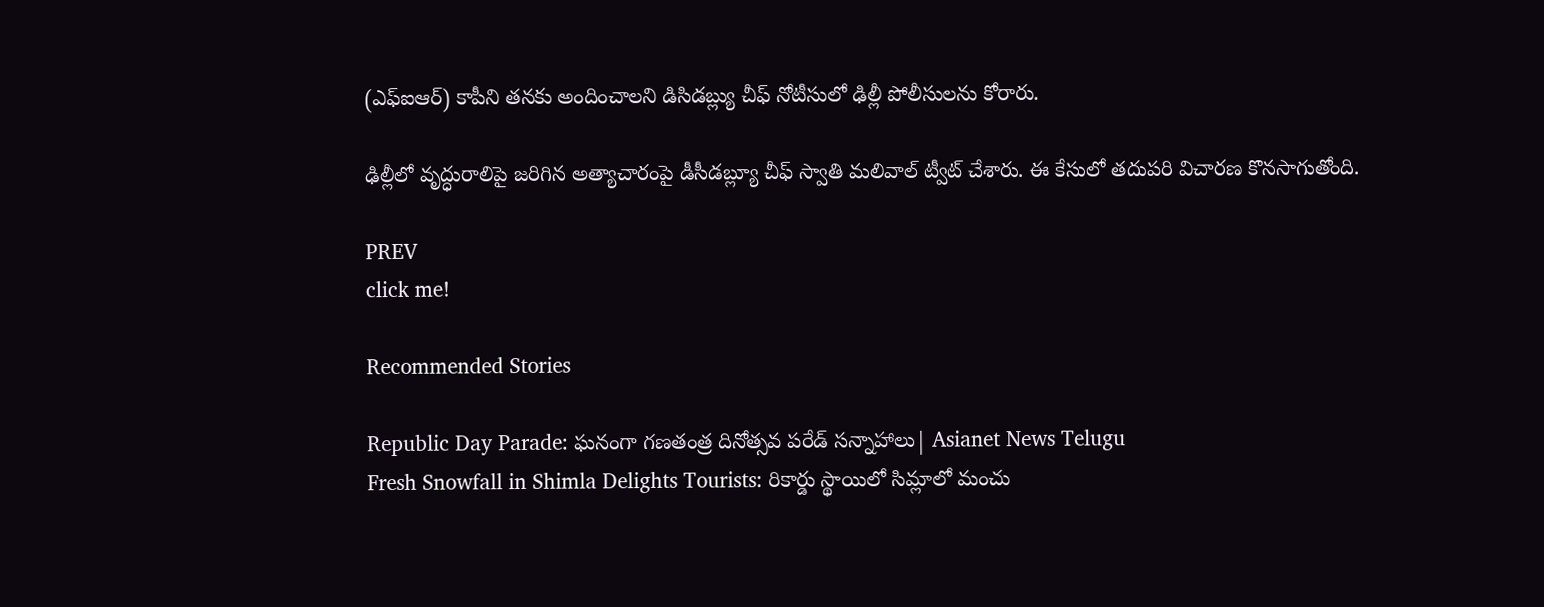(ఎఫ్‌ఐఆర్) కాపీని తనకు అందించాలని డిసిడబ్ల్యు చీఫ్ నోటీసులో ఢిల్లీ పోలీసులను కోరారు.

ఢిల్లీలో వృద్ధురాలిపై జరిగిన అత్యాచారంపై డీసీడబ్ల్యూ చీఫ్ స్వాతి మలివాల్ ట్వీట్ చేశారు. ఈ కేసులో తదుపరి విచారణ కొనసాగుతోంది.

PREV
click me!

Recommended Stories

Republic Day Parade: ఘనంగా గణతంత్ర దినోత్సవ పరేడ్ సన్నాహాలు| Asianet News Telugu
Fresh Snowfall in Shimla Delights Tourists: రికార్డు స్థాయిలో సిమ్లాలో మంచు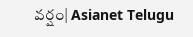వర్షం| Asianet Telugu